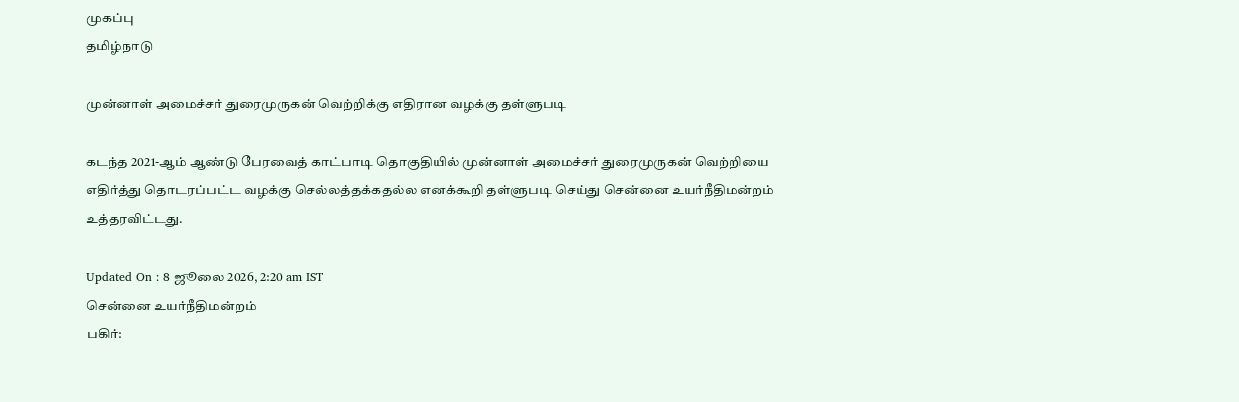முகப்பு
தமிழ்நாடு

முன்னாள் அமைச்சர் துரைமுருகன் வெற்றிக்கு எதிரான வழக்கு தள்ளுபடி

கடந்த 2021-ஆம் ஆண்டு பேரவைத் காட்பாடி தொகுதியில் முன்னாள் அமைச்சர் துரைமுருகன் வெற்றியை எதிர்த்து தொடரப்பட்ட வழக்கு செல்லத்தக்கதல்ல எனக்கூறி தள்ளுபடி செய்து சென்னை உயர்நீதிமன்றம் உத்தரவிட்டது.

Updated On : 8 ஜூலை 2026, 2:20 am IST
சென்னை உயர்நீதிமன்றம்
பகிர்: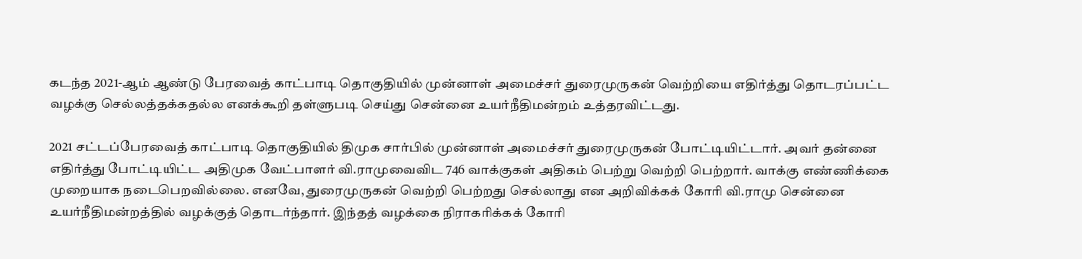கடந்த 2021-ஆம் ஆண்டு பேரவைத் காட்பாடி தொகுதியில் முன்னாள் அமைச்சர் துரைமுருகன் வெற்றியை எதிர்த்து தொடரப்பட்ட வழக்கு செல்லத்தக்கதல்ல எனக்கூறி தள்ளுபடி செய்து சென்னை உயர்நீதிமன்றம் உத்தரவிட்டது.

2021 சட்டப்பேரவைத் காட்பாடி தொகுதியில் திமுக சார்பில் முன்னாள் அமைச்சர் துரைமுருகன் போட்டியிட்டார். அவர் தன்னை எதிர்த்து போட்டியிட்ட அதிமுக வேட்பாளர் வி.ராமுவைவிட 746 வாக்குகள் அதிகம் பெற்று வெற்றி பெற்றார். வாக்கு எண்ணிக்கை முறையாக நடைபெறவில்லை. எனவே, துரைமுருகன் வெற்றி பெற்றது செல்லாது என அறிவிக்கக் கோரி வி.ராமு சென்னை உயர்நீதிமன்றத்தில் வழக்குத் தொடர்ந்தார். இந்தத் வழக்கை நிராகரிக்கக் கோரி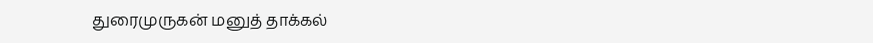துரைமுருகன் மனுத் தாக்கல்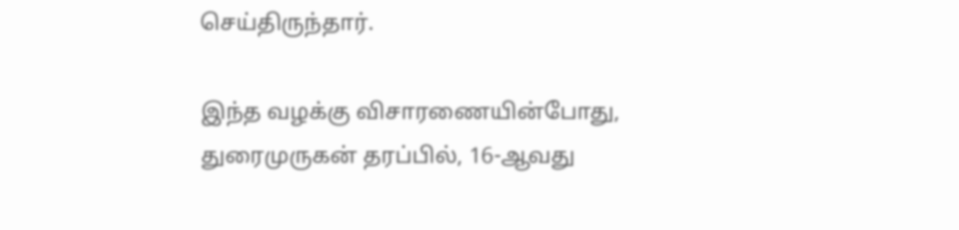செய்திருந்தார்.

இந்த வழக்கு விசாரணையின்போது, துரைமுருகன் தரப்பில், 16-ஆவது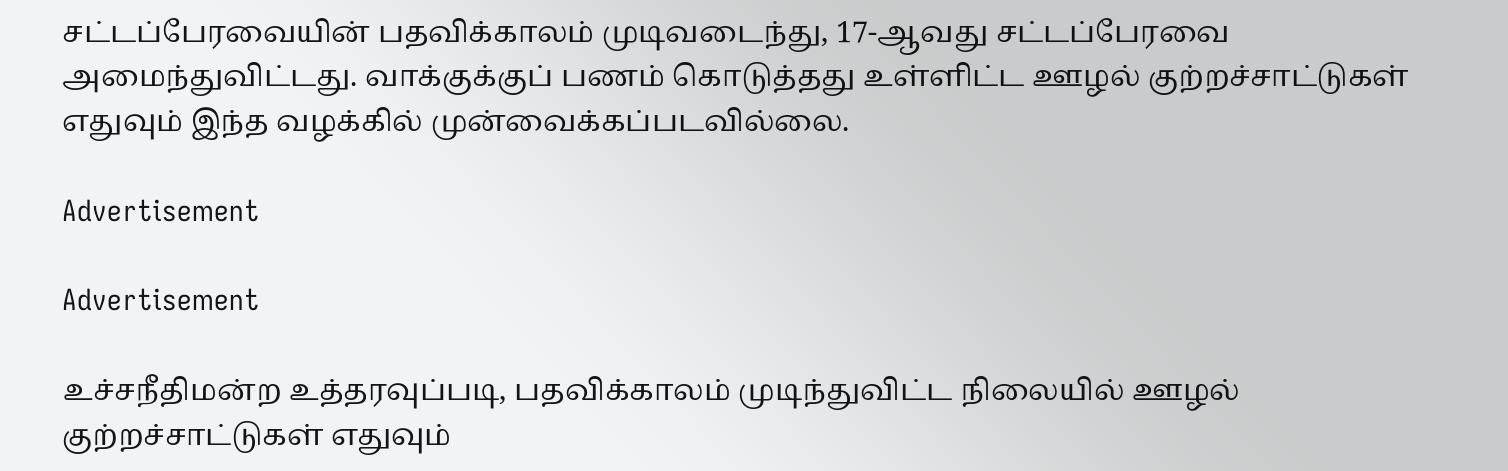சட்டப்பேரவையின் பதவிக்காலம் முடிவடைந்து, 17-ஆவது சட்டப்பேரவை அமைந்துவிட்டது. வாக்குக்குப் பணம் கொடுத்தது உள்ளிட்ட ஊழல் குற்றச்சாட்டுகள் எதுவும் இந்த வழக்கில் முன்வைக்கப்படவில்லை.

Advertisement

Advertisement

உச்சநீதிமன்ற உத்தரவுப்படி, பதவிக்காலம் முடிந்துவிட்ட நிலையில் ஊழல் குற்றச்சாட்டுகள் எதுவும்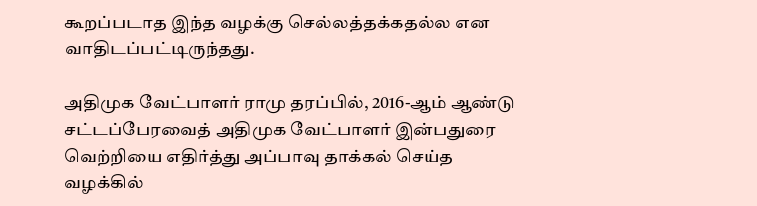கூறப்படாத இந்த வழக்கு செல்லத்தக்கதல்ல என வாதிடப்பட்டிருந்தது.

அதிமுக வேட்பாளர் ராமு தரப்பில், 2016-ஆம் ஆண்டு சட்டப்பேரவைத் அதிமுக வேட்பாளர் இன்பதுரை வெற்றியை எதிர்த்து அப்பாவு தாக்கல் செய்த வழக்கில்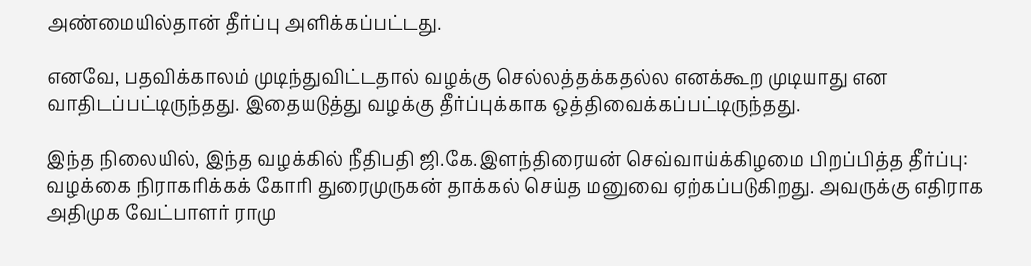அண்மையில்தான் தீர்ப்பு அளிக்கப்பட்டது.

எனவே, பதவிக்காலம் முடிந்துவிட்டதால் வழக்கு செல்லத்தக்கதல்ல எனக்கூற முடியாது என வாதிடப்பட்டிருந்தது. இதையடுத்து வழக்கு தீர்ப்புக்காக ஒத்திவைக்கப்பட்டிருந்தது.

இந்த நிலையில், இந்த வழக்கில் நீதிபதி ஜி.கே.இளந்திரையன் செவ்வாய்க்கிழமை பிறப்பித்த தீர்ப்பு: வழக்கை நிராகரிக்கக் கோரி துரைமுருகன் தாக்கல் செய்த மனுவை ஏற்கப்படுகிறது. அவருக்கு எதிராக அதிமுக வேட்பாளர் ராமு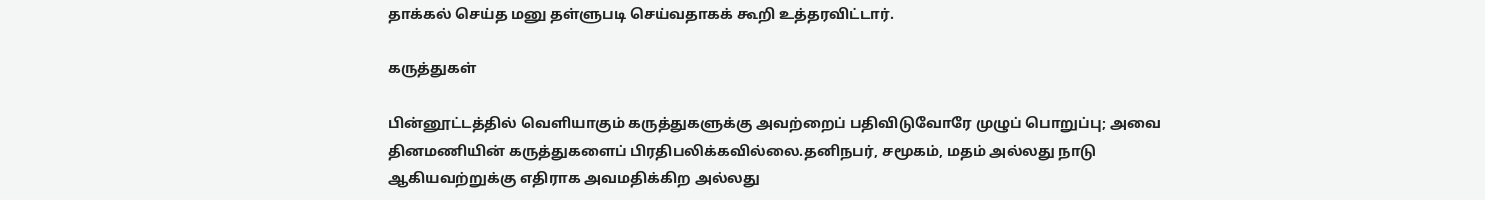தாக்கல் செய்த மனு தள்ளுபடி செய்வதாகக் கூறி உத்தரவிட்டார்.

கருத்துகள்

பின்னூட்டத்தில் வெளியாகும் கருத்துகளுக்கு அவற்றைப் பதிவிடுவோரே முழுப் பொறுப்பு; அவை தினமணியின் கருத்துகளைப் பிரதிபலிக்கவில்லை.தனிநபர், சமூகம், மதம் அல்லது நாடு ஆகியவற்றுக்கு எதிராக அவமதிக்கிற அல்லது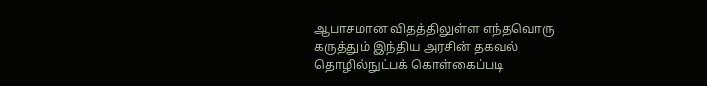ஆபாசமான விதத்திலுள்ள எந்தவொரு கருத்தும் இந்திய அரசின் தகவல் தொழில்நுட்பக் கொள்கைப்படி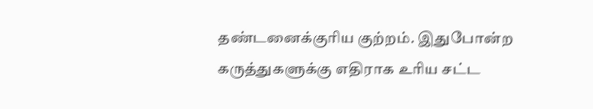தண்டனைக்குரிய குற்றம். இதுபோன்ற கருத்துகளுக்கு எதிராக உரிய சட்ட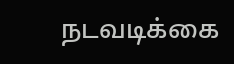நடவடிக்கை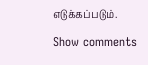எடுக்கப்படும்.

Show comments